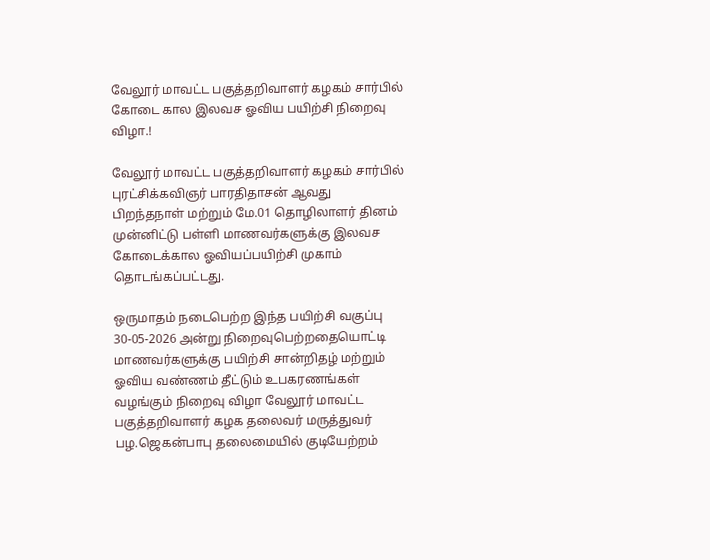வேலூர் மாவட்ட பகுத்தறிவாளர் கழகம் சார்பில் கோடை கால இலவச ஓவிய பயிற்சி நிறைவு விழா.!

வேலூர் மாவட்ட பகுத்தறிவாளர் கழகம் சார்பில் புரட்சிக்கவிஞர் பாரதிதாசன் ஆவது பிறந்தநாள் மற்றும் மே.01 தொழிலாளர் தினம் முன்னிட்டு பள்ளி மாணவர்களுக்கு இலவச கோடைக்கால ஓவியப்பயிற்சி முகாம் தொடங்கப்பட்டது.

ஒருமாதம் நடைபெற்ற இந்த பயிற்சி வகுப்பு 30-05-2026 அன்று நிறைவுபெற்றதையொட்டி மாணவர்களுக்கு பயிற்சி சான்றிதழ் மற்றும் ஓவிய வண்ணம் தீட்டும் உபகரணங்கள் வழங்கும் நிறைவு விழா வேலூர் மாவட்ட  பகுத்தறிவாளர் கழக தலைவர் மருத்துவர் பழ.ஜெகன்பாபு தலைமையில் குடியேற்றம்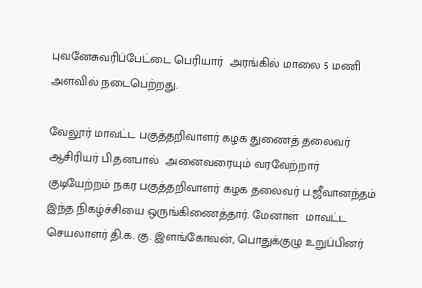புவனேசுவரிப்பேட்டை பெரியார்  அரங்கில் மாலை 5 மணி அளவில் நடைபெற்றது.

வேலூர் மாவட்ட பகுத்தறிவாளர் கழக துணைத் தலைவர் ஆசிரியர் பி.தனபால்  அனைவரையும் வரவேற்றார் குடியேற்றம் நகர பகுத்தறிவாளர் கழக தலைவர் ப.ஜீவானந்தம்  இந்த நிகழ்ச்சியை ஒருங்கிணைத்தார். மேனாள்  மாவட்ட செயலாளர் தி.க. கு. இளங்கோவன், பொதுக்குழு உறுப்பினர்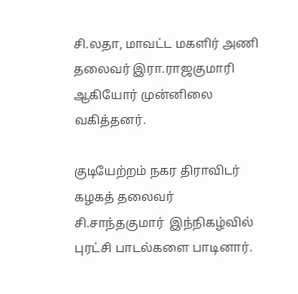சி.லதா, மாவட்ட மகளிர் அணி தலைவர் இரா.ராஜகுமாரி  ஆகியோர் முன்னிலை வகித்தனர்.

குடியேற்றம் நகர திராவிடர் கழகத் தலைவர் சி.சாந்தகுமார்  இந்நிகழ்வில் புரட்சி பாடல்களை பாடினார்.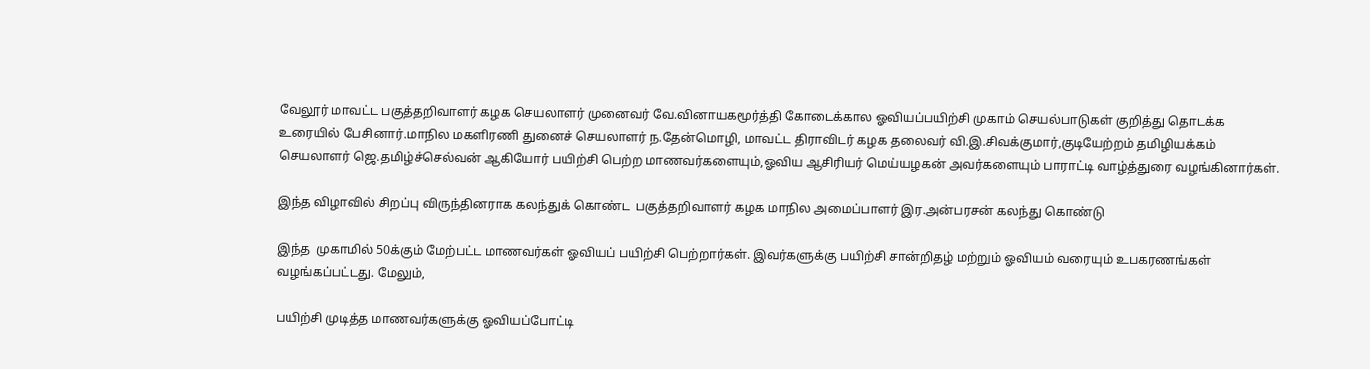வேலூர் மாவட்ட பகுத்தறிவாளர் கழக செயலாளர் முனைவர் வே.வினாயகமூர்த்தி கோடைக்கால ஓவியப்பயிற்சி முகாம் செயல்பாடுகள் குறித்து தொடக்க உரையில் பேசினார்.மாநில மகளிரணி துனைச் செயலாளர் ந.தேன்மொழி, மாவட்ட திராவிடர் கழக தலைவர் வி.இ.சிவக்குமார்,குடியேற்றம் தமிழியக்கம் செயலாளர் ஜெ.தமிழ்ச்செல்வன் ஆகியோர் பயிற்சி பெற்ற மாணவர்களையும்,ஓவிய ஆசிரியர் மெய்யழகன் அவர்களையும் பாராட்டி வாழ்த்துரை வழங்கினார்கள்.

இந்த விழாவில் சிறப்பு விருந்தினராக கலந்துக் கொண்ட  பகுத்தறிவாளர் கழக மாநில அமைப்பாளர் இர.அன்பரசன் கலந்து கொண்டு

இந்த  முகாமில் 50க்கும் மேற்பட்ட மாணவர்கள் ஓவியப் பயிற்சி பெற்றார்கள். இவர்களுக்கு பயிற்சி சான்றிதழ் மற்றும் ஓவியம் வரையும் உபகரணங்கள் வழங்கப்பட்டது. மேலும்,

பயிற்சி முடித்த மாணவர்களுக்கு ஓவியப்போட்டி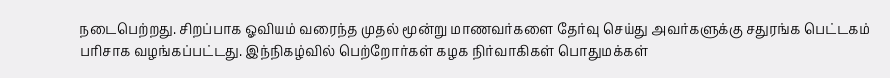நடைபெற்றது. சிறப்பாக ஓவியம் வரைந்த முதல் மூன்று மாணவர்களை தேர்வு செய்து அவர்களுக்கு சதுரங்க பெட்டகம் பரிசாக வழங்கப்பட்டது. இந்நிகழ்வில் பெற்றோர்கள் கழக நிர்வாகிகள் பொதுமக்கள்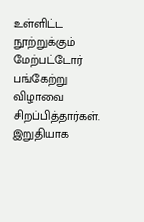உள்ளிட்ட  நூற்றுக்கும் மேற்பட்டோர் பங்கேற்று விழாவை சிறப்பித்தார்கள்.  இறுதியாக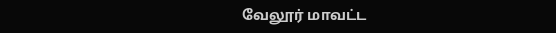வேலூர் மாவட்ட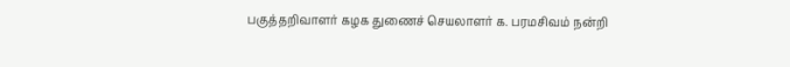பகுத்தறிவாளர் கழக துணைச் செயலாளர் க. பரமசிவம் நன்றி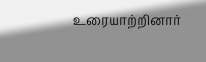உரையாற்றினார்